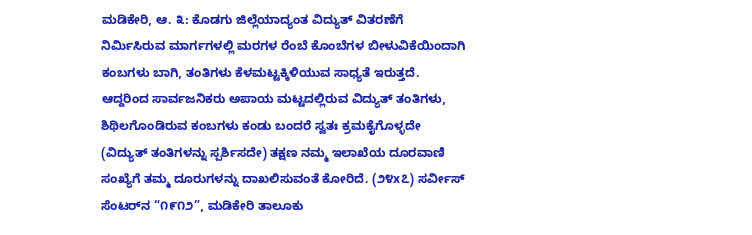ಮಡಿಕೇರಿ, ಆ. ೩: ಕೊಡಗು ಜಿಲ್ಲೆಯಾದ್ಯಂತ ವಿದ್ಯುತ್ ವಿತರಣೆಗೆ ನಿರ್ಮಿಸಿರುವ ಮಾರ್ಗಗಳಲ್ಲಿ ಮರಗಳ ರೆಂಬೆ ಕೊಂಬೆಗಳ ಬೀಳುವಿಕೆಯಿಂದಾಗಿ ಕಂಬಗಳು ಬಾಗಿ, ತಂತಿಗಳು ಕೆಳಮಟ್ಟಕ್ಕಿಳಿಯುವ ಸಾಧ್ಯತೆ ಇರುತ್ತದೆ. ಆದ್ದರಿಂದ ಸಾರ್ವಜನಿಕರು ಅಪಾಯ ಮಟ್ಟದಲ್ಲಿರುವ ವಿದ್ಯುತ್ ತಂತಿಗಳು, ಶಿಥಿಲಗೊಂಡಿರುವ ಕಂಬಗಳು ಕಂಡು ಬಂದರೆ ಸ್ವತಃ ಕ್ರಮಕೈಗೊಳ್ಳದೇ (ವಿದ್ಯುತ್ ತಂತಿಗಳನ್ನು ಸ್ಪರ್ಶಿಸದೇ) ತಕ್ಷಣ ನಮ್ಮ ಇಲಾಖೆಯ ದೂರವಾಣಿ ಸಂಖ್ಯೆಗೆ ತಮ್ಮ ದೂರುಗಳನ್ನು ದಾಖಲಿಸುವಂತೆ ಕೋರಿದೆ. (೨೪x೭) ಸರ್ವೀಸ್ ಸೆಂಟರ್‌ನ “೧೯೧೨”, ಮಡಿಕೇರಿ ತಾಲೂಕು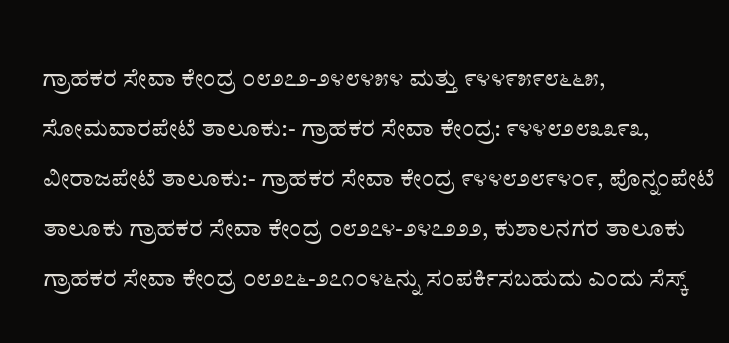ಗ್ರಾಹಕರ ಸೇವಾ ಕೇಂದ್ರ ೦೮೨೭೨-೨೪೮೪೫೪ ಮತ್ತು ೯೪೪೯೫೯೮೬೬೫, ಸೋಮವಾರಪೇಟೆ ತಾಲೂಕು:- ಗ್ರಾಹಕರ ಸೇವಾ ಕೇಂದ್ರ: ೯೪೪೮೨೮೩೩೯೩, ವೀರಾಜಪೇಟೆ ತಾಲೂಕು:- ಗ್ರಾಹಕರ ಸೇವಾ ಕೇಂದ್ರ ೯೪೪೮೨೮೯೪೦೯, ಪೊನ್ನಂಪೇಟೆ ತಾಲೂಕು ಗ್ರಾಹಕರ ಸೇವಾ ಕೇಂದ್ರ ೦೮೨೭೪-೨೪೭೨೨೨, ಕುಶಾಲನಗರ ತಾಲೂಕು ಗ್ರಾಹಕರ ಸೇವಾ ಕೇಂದ್ರ ೦೮೨೭೬-೨೭೧೦೪೬ನ್ನು ಸಂಪರ್ಕಿಸಬಹುದು ಎಂದು ಸೆಸ್ಕ್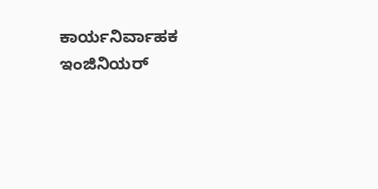ಕಾರ್ಯನಿರ್ವಾಹಕ ಇಂಜಿನಿಯರ್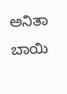ಅನಿತಾ ಬಾಯಿ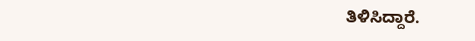ತಿಳಿಸಿದ್ದಾರೆ.